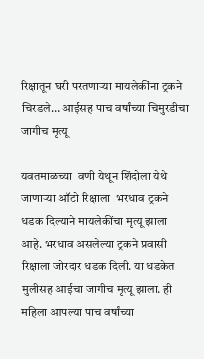रिक्षातून घरी परतणाऱ्या मायलेकींना ट्रकने चिरडले… आईसह पाच वर्षांच्या चिमुरडीचा जागीच मृत्यू

यवतमाळच्या  वणी येथून शिंदोला येथे जाणाऱ्या ऑटो रिक्षाला  भरधाव ट्रकने धडक दिल्याने मायलेकींचा मृत्यू झाला आहे. भरधाव असलेल्या ट्रकने प्रवासी रिक्षाला जोरदार धडक दिली. या धडकेत मुलीसह आईचा जागीच मृत्यू झाला. ही महिला आपल्या पाच वर्षांच्या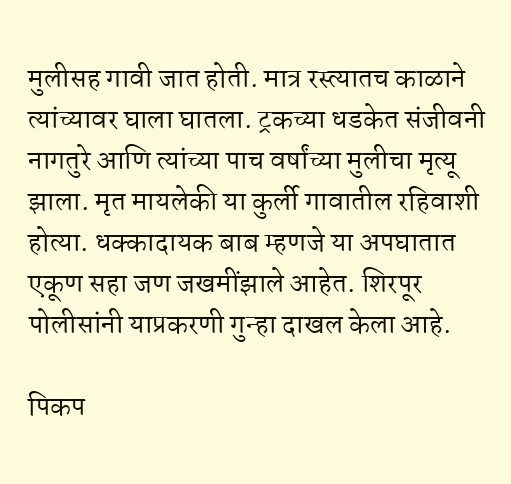मुलीसह गावी जात होती. मात्र रस्त्यातच काळाने त्यांच्यावर घाला घातला. ट्रकच्या धडकेत संजीवनी नागतुरे आणि त्यांच्या पाच वर्षांच्या मुलीचा मृत्यू झाला. मृत मायलेकी या कुर्ली गावातील रहिवाशी होत्या. धक्कादायक बाब म्हणजे या अपघातात एकूण सहा जण जखमींझाले आहेत. शिरपूर पोलीसांनी याप्रकरणी गुन्हा दाखल केला आहे.

पिकप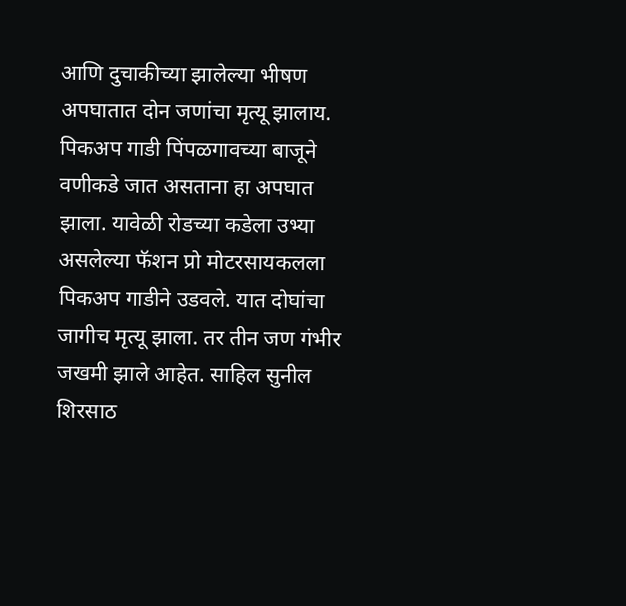आणि दुचाकीच्या झालेल्या भीषण अपघातात दोन जणांचा मृत्यू झालाय. पिकअप गाडी पिंपळगावच्या बाजूने वणीकडे जात असताना हा अपघात झाला. यावेळी रोडच्या कडेला उभ्या असलेल्या फॅशन प्रो मोटरसायकलला पिकअप गाडीने उडवले. यात दोघांचा जागीच मृत्यू झाला. तर तीन जण गंभीर जखमी झाले आहेत. साहिल सुनील शिरसाठ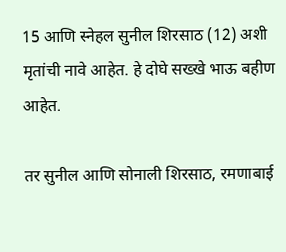15 आणि स्नेहल सुनील शिरसाठ (12) अशी मृतांची नावे आहेत. हे दोघे सख्खे भाऊ बहीण आहेत.

तर सुनील आणि सोनाली शिरसाठ, रमणाबाई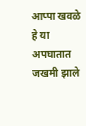आप्पा खवळे हे या अपघातात जखमी झाले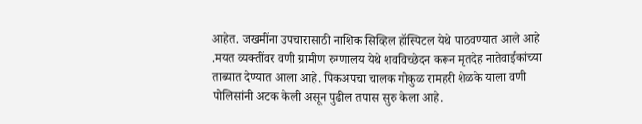आहेत. जखमींना उपचारासाठी नाशिक सिव्हिल हॉस्पिटल येथे पाठवण्यात आले आहे .मयत व्यक्तींवर वणी ग्रामीण रुग्णालय येथे शवविच्छेदन करून मृतदेह नातेवाईकांच्या ताब्यात देण्यात आला आहे. पिकअपचा चालक गोकुळ रामहरी शेळके याला वणी पोलिसांनी अटक केली असून पुढील तपास सुरु केला आहे.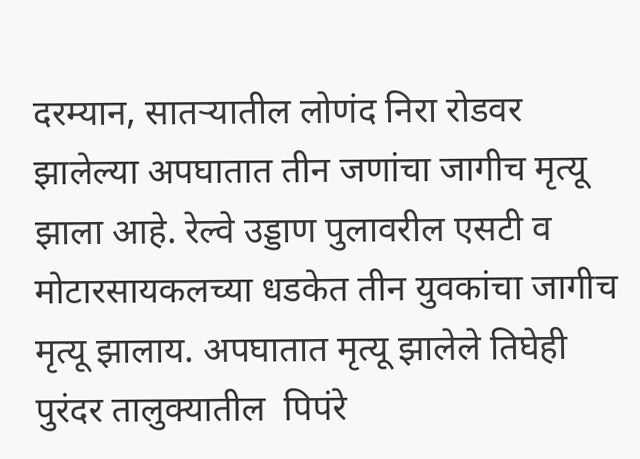दरम्यान, सातऱ्यातील लोणंद निरा रोडवर झालेल्या अपघातात तीन जणांचा जागीच मृत्यू झाला आहे. रेल्वे उड्डाण पुलावरील एसटी व मोटारसायकलच्या धडकेत तीन युवकांचा जागीच मृत्यू झालाय. अपघातात मृत्यू झालेले तिघेही पुरंदर तालुक्यातील  पिपंरे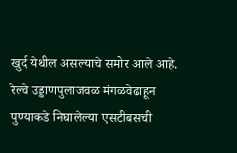खुर्द येथील असल्याचे समोर आले आहे. रेल्वे उड्डाणपुलाजवळ मंगळवेढाहून पुण्याकडे निघालेल्या एसटीबसची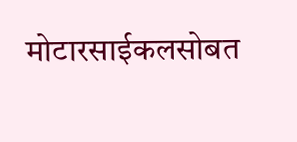मोटारसाईकलसोबत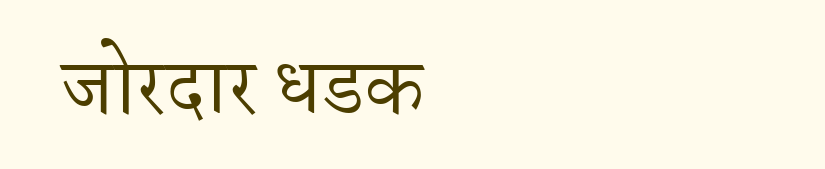जोरदार धडक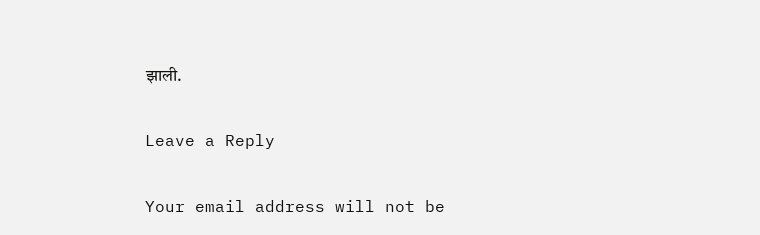झाली.

Leave a Reply

Your email address will not be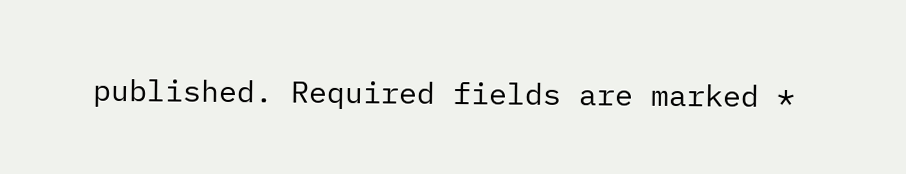published. Required fields are marked *